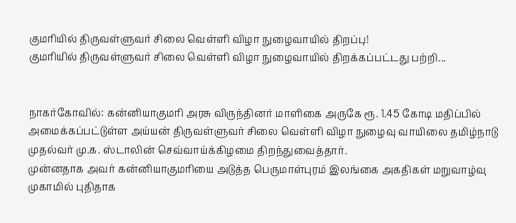குமரியில் திருவள்ளுவர் சிலை வெள்ளி விழா நுழைவாயில் திறப்பு!
குமரியில் திருவள்ளுவர் சிலை வெள்ளி விழா நுழைவாயில் திறக்கப்பட்டது பற்றி...


நாகர்கோவில்: கன்னியாகுமரி அரசு விருந்தினர் மாளிகை அருகே ரூ. 1.45 கோடி மதிப்பில் அமைக்கப்பட்டுள்ள அய்யன் திருவள்ளுவர் சிலை வெள்ளி விழா நுழைவு வாயிலை தமிழ்நாடு முதல்வர் மு.க. ஸ்டாலின் செவ்வாய்க்கிழமை திறந்துவைத்தார்.
முன்னதாக அவர் கன்னியாகுமரியை அடுத்த பெருமாள்புரம் இலங்கை அகதிகள் மறுவாழ்வு முகாமில் புதிதாக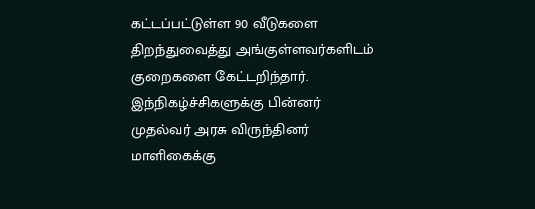கட்டப்பட்டுள்ள 90 வீடுகளை திறந்துவைத்து அங்குள்ளவர்களிடம் குறைகளை கேட்டறிந்தார்.
இந்நிகழ்ச்சிகளுக்கு பின்னர் முதல்வர் அரசு விருந்தினர் மாளிகைக்கு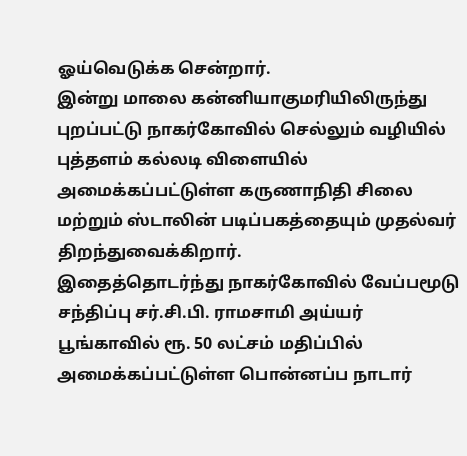ஓய்வெடுக்க சென்றார்.
இன்று மாலை கன்னியாகுமரியிலிருந்து புறப்பட்டு நாகர்கோவில் செல்லும் வழியில் புத்தளம் கல்லடி விளையில் அமைக்கப்பட்டுள்ள கருணாநிதி சிலை மற்றும் ஸ்டாலின் படிப்பகத்தையும் முதல்வர் திறந்துவைக்கிறார்.
இதைத்தொடர்ந்து நாகர்கோவில் வேப்பமூடு சந்திப்பு சர்.சி.பி. ராமசாமி அய்யர் பூங்காவில் ரூ. 50 லட்சம் மதிப்பில் அமைக்கப்பட்டுள்ள பொன்னப்ப நாடார்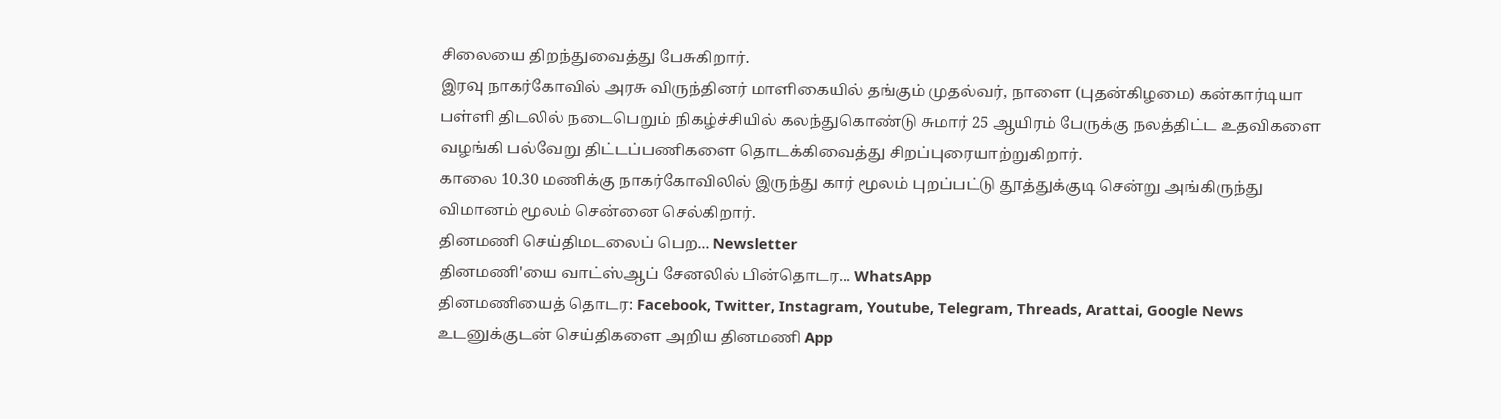சிலையை திறந்துவைத்து பேசுகிறார்.
இரவு நாகர்கோவில் அரசு விருந்தினர் மாளிகையில் தங்கும் முதல்வர், நாளை (புதன்கிழமை) கன்கார்டியா பள்ளி திடலில் நடைபெறும் நிகழ்ச்சியில் கலந்துகொண்டு சுமார் 25 ஆயிரம் பேருக்கு நலத்திட்ட உதவிகளை வழங்கி பல்வேறு திட்டப்பணிகளை தொடக்கிவைத்து சிறப்புரையாற்றுகிறார்.
காலை 10.30 மணிக்கு நாகர்கோவிலில் இருந்து கார் மூலம் புறப்பட்டு தூத்துக்குடி சென்று அங்கிருந்து விமானம் மூலம் சென்னை செல்கிறார்.
தினமணி செய்திமடலைப் பெற... Newsletter
தினமணி'யை வாட்ஸ்ஆப் சேனலில் பின்தொடர... WhatsApp
தினமணியைத் தொடர: Facebook, Twitter, Instagram, Youtube, Telegram, Threads, Arattai, Google News
உடனுக்குடன் செய்திகளை அறிய தினமணி App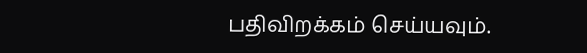பதிவிறக்கம் செய்யவும்.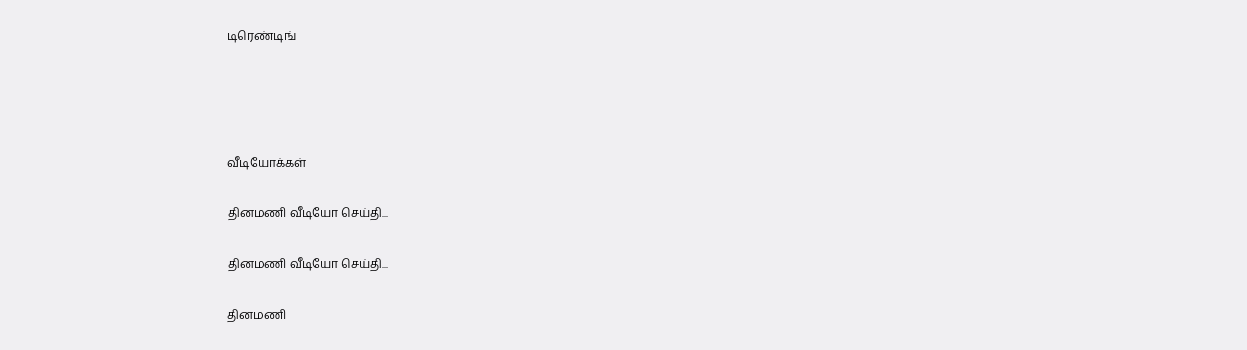டிரெண்டிங்




வீடியோக்கள்

தினமணி வீடியோ செய்தி...

தினமணி வீடியோ செய்தி...

தினமணி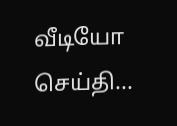வீடியோ செய்தி...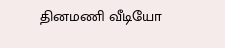தினமணி வீடியோ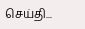செய்தி...